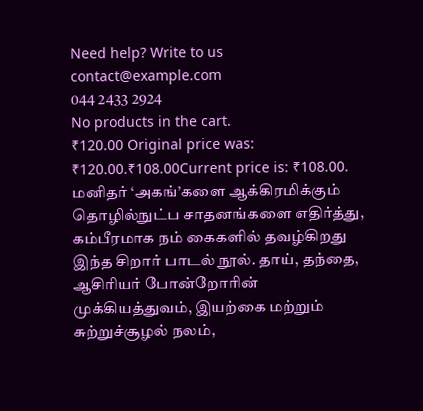Need help? Write to us contact@example.com
044 2433 2924
No products in the cart.
₹120.00 Original price was: ₹120.00.₹108.00Current price is: ₹108.00.
மனிதர் ‘அகங்’களை ஆக்கிரமிக்கும் தொழில்நுட்ப சாதனங்களை எதிர்த்து, கம்பீரமாக நம் கைகளில் தவழ்கிறது இந்த சிறார் பாடல் நூல். தாய், தந்தை, ஆசிரியர் போன்றோரின் முக்கியத்துவம், இயற்கை மற்றும் சுற்றுச்சூழல் நலம்,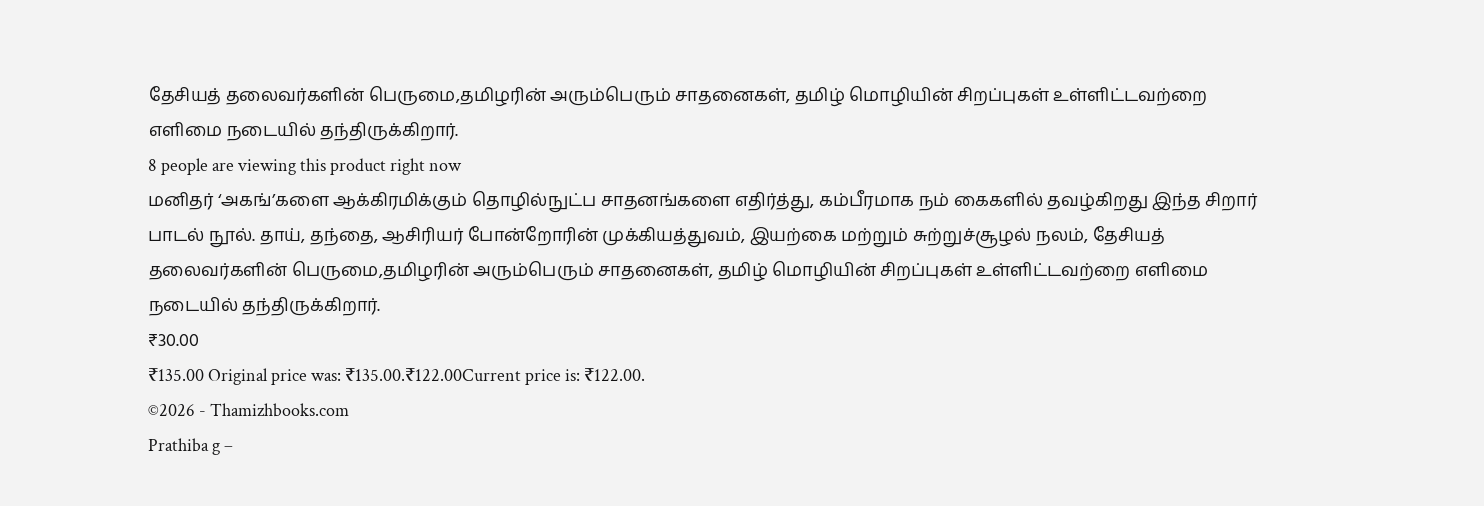தேசியத் தலைவர்களின் பெருமை,தமிழரின் அரும்பெரும் சாதனைகள், தமிழ் மொழியின் சிறப்புகள் உள்ளிட்டவற்றை எளிமை நடையில் தந்திருக்கிறார்.
8 people are viewing this product right now
மனிதர் ‘அகங்’களை ஆக்கிரமிக்கும் தொழில்நுட்ப சாதனங்களை எதிர்த்து, கம்பீரமாக நம் கைகளில் தவழ்கிறது இந்த சிறார் பாடல் நூல். தாய், தந்தை, ஆசிரியர் போன்றோரின் முக்கியத்துவம், இயற்கை மற்றும் சுற்றுச்சூழல் நலம், தேசியத் தலைவர்களின் பெருமை,தமிழரின் அரும்பெரும் சாதனைகள், தமிழ் மொழியின் சிறப்புகள் உள்ளிட்டவற்றை எளிமை நடையில் தந்திருக்கிறார்.
₹30.00
₹135.00 Original price was: ₹135.00.₹122.00Current price is: ₹122.00.
©2026 - Thamizhbooks.com
Prathiba g –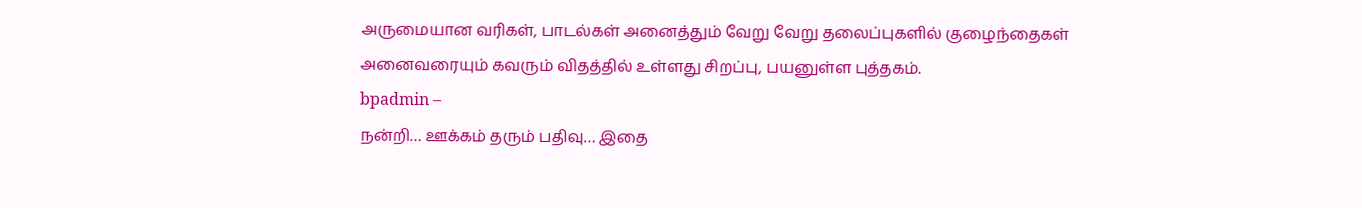அருமையான வரிகள், பாடல்கள் அனைத்தும் வேறு வேறு தலைப்புகளில் குழைந்தைகள் அனைவரையும் கவரும் விதத்தில் உள்ளது சிறப்பு, பயனுள்ள புத்தகம்.
bpadmin –
நன்றி… ஊக்கம் தரும் பதிவு… இதை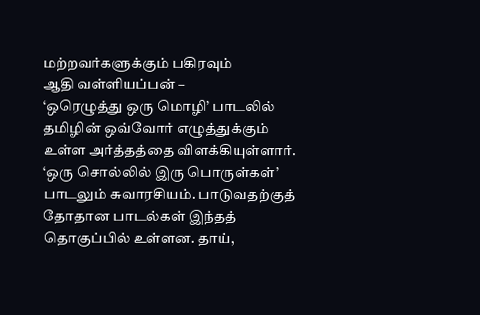மற்றவர்களுக்கும் பகிரவும்
ஆதி வள்ளியப்பன் –
‘ஒரெழுத்து ஒரு மொழி’ பாடலில் தமிழின் ஒவ்வோர் எழுத்துக்கும் உள்ள அர்த்தத்தை விளக்கியுள்ளார். ‘ஒரு சொல்லில் இரு பொருள்கள்’ பாடலும் சுவாரசியம். பாடுவதற்குத் தோதான பாடல்கள் இந்தத் தொகுப்பில் உள்ளன. தாய்,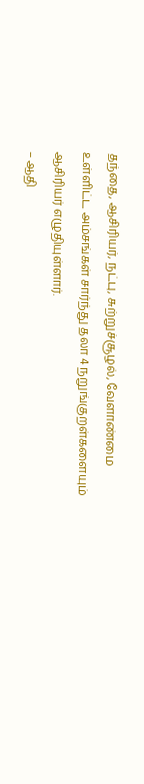தந்தை, ஆசிரியர், நட்பு, சுற்றுச்சூழல், வேளாண்மை உள்ளிட்ட அம்சங்கள் சார்ந்து தலா 4 நறுங்குறள்களையும் ஆசிரியர் எழுதியுள்ளார்.
– ஆதி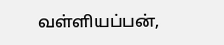வள்ளியப்பன்,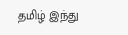தமிழ் இந்து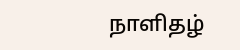நாளிதழ்